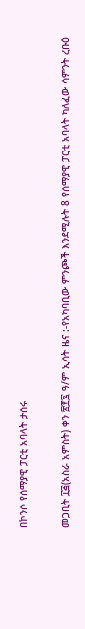በኮንሶ የሰማያዊ ፓርቲ አባላት ታሰሩ

መጋቢት ፲፭(አስራ አምስት) ቀን ፳፻፯ ዓ/ም ኢሳት ዜና :-የአካባቢው ምንጮች እንደሚሉት 8 የሰማያዊ ፓርቲ አባላት ካለፈው ሳምንት ረቡዕ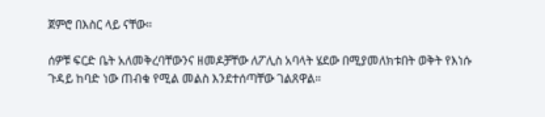ጀምሮ በእስር ላይ ናቸው።

ሰዎቹ ፍርድ ቤት አለመቅረባቸውንና ዘመዶቻቸው ለፖሊስ አባላት ሄደው በሚያመለክቱበት ወቅት የእነሱ ጉዳይ ከባድ ነው ጠብቁ የሚል መልስ እንደተሰጣቸው ገልጸዋል።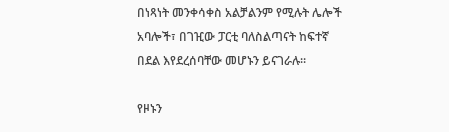በነጻነት መንቀሳቀስ አልቻልንም የሚሉት ሌሎች አባሎች፣ በገዢው ፓርቲ ባለስልጣናት ከፍተኛ በደል እየደረሰባቸው መሆኑን ይናገራሉ።

የዞኑን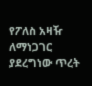የፖለስ አዛዥ ለማነጋገር ያደረግነው ጥረት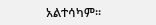አልተሳካም።